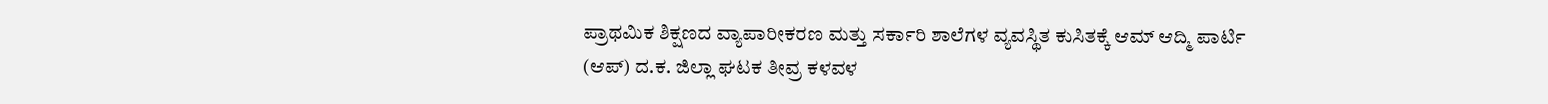ಪ್ರಾಥಮಿಕ ಶಿಕ್ಷಣದ ವ್ಯಾಪಾರೀಕರಣ ಮತ್ತು ಸರ್ಕಾರಿ ಶಾಲೆಗಳ ವ್ಯವಸ್ಥಿತ ಕುಸಿತಕ್ಕೆ ಆಮ್ ಆದ್ಮಿ ಪಾರ್ಟಿ (ಆಪ್) ದ.ಕ. ಜಿಲ್ಲಾ ಘಟಕ ತೀವ್ರ ಕಳವಳ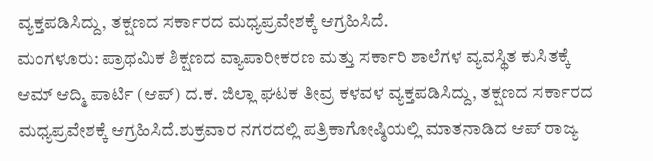ವ್ಯಕ್ತಪಡಿಸಿದ್ದು, ತಕ್ಷಣದ ಸರ್ಕಾರದ ಮಧ್ಯಪ್ರವೇಶಕ್ಕೆ ಆಗ್ರಹಿಸಿದೆ.
ಮಂಗಳೂರು: ಪ್ರಾಥಮಿಕ ಶಿಕ್ಷಣದ ವ್ಯಾಪಾರೀಕರಣ ಮತ್ತು ಸರ್ಕಾರಿ ಶಾಲೆಗಳ ವ್ಯವಸ್ಥಿತ ಕುಸಿತಕ್ಕೆ ಆಮ್ ಆದ್ಮಿ ಪಾರ್ಟಿ (ಆಪ್) ದ.ಕ. ಜಿಲ್ಲಾ ಘಟಕ ತೀವ್ರ ಕಳವಳ ವ್ಯಕ್ತಪಡಿಸಿದ್ದು, ತಕ್ಷಣದ ಸರ್ಕಾರದ ಮಧ್ಯಪ್ರವೇಶಕ್ಕೆ ಆಗ್ರಹಿಸಿದೆ.ಶುಕ್ರವಾರ ನಗರದಲ್ಲಿ ಪತ್ರಿಕಾಗೋಷ್ಠಿಯಲ್ಲಿ ಮಾತನಾಡಿದ ಆಪ್ ರಾಜ್ಯ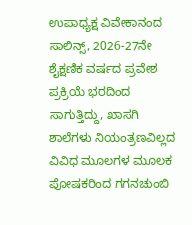ಉಪಾಧ್ಯಕ್ಷ ವಿವೇಕಾನಂದ ಸಾಲಿನ್ಸ್, 2026-27ನೇ ಶೈಕ್ಷಣಿಕ ವರ್ಷದ ಪ್ರವೇಶ ಪ್ರಕ್ರಿಯೆ ಭರದಿಂದ ಸಾಗುತ್ತಿದ್ದು, ಖಾಸಗಿ ಶಾಲೆಗಳು ನಿಯಂತ್ರಣವಿಲ್ಲದ ವಿವಿಧ ಮೂಲಗಳ ಮೂಲಕ ಪೋಷಕರಿಂದ ಗಗನಚುಂಬಿ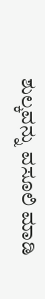ಶುಲ್ಕವನ್ನು ವಸೂಲಿ ಮಾಡಿ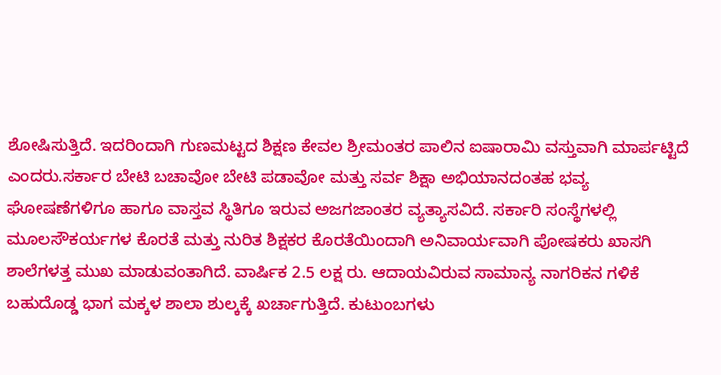ಶೋಷಿಸುತ್ತಿದೆ. ಇದರಿಂದಾಗಿ ಗುಣಮಟ್ಟದ ಶಿಕ್ಷಣ ಕೇವಲ ಶ್ರೀಮಂತರ ಪಾಲಿನ ಐಷಾರಾಮಿ ವಸ್ತುವಾಗಿ ಮಾರ್ಪಟ್ಟಿದೆ ಎಂದರು.ಸರ್ಕಾರ ಬೇಟಿ ಬಚಾವೋ ಬೇಟಿ ಪಡಾವೋ ಮತ್ತು ಸರ್ವ ಶಿಕ್ಷಾ ಅಭಿಯಾನದಂತಹ ಭವ್ಯ ಘೋಷಣೆಗಳಿಗೂ ಹಾಗೂ ವಾಸ್ತವ ಸ್ಥಿತಿಗೂ ಇರುವ ಅಜಗಜಾಂತರ ವ್ಯತ್ಯಾಸವಿದೆ. ಸರ್ಕಾರಿ ಸಂಸ್ಥೆಗಳಲ್ಲಿ ಮೂಲಸೌಕರ್ಯಗಳ ಕೊರತೆ ಮತ್ತು ನುರಿತ ಶಿಕ್ಷಕರ ಕೊರತೆಯಿಂದಾಗಿ ಅನಿವಾರ್ಯವಾಗಿ ಪೋಷಕರು ಖಾಸಗಿ ಶಾಲೆಗಳತ್ತ ಮುಖ ಮಾಡುವಂತಾಗಿದೆ. ವಾರ್ಷಿಕ 2.5 ಲಕ್ಷ ರು. ಆದಾಯವಿರುವ ಸಾಮಾನ್ಯ ನಾಗರಿಕನ ಗಳಿಕೆ ಬಹುದೊಡ್ಡ ಭಾಗ ಮಕ್ಕಳ ಶಾಲಾ ಶುಲ್ಕಕ್ಕೆ ಖರ್ಚಾಗುತ್ತಿದೆ. ಕುಟುಂಬಗಳು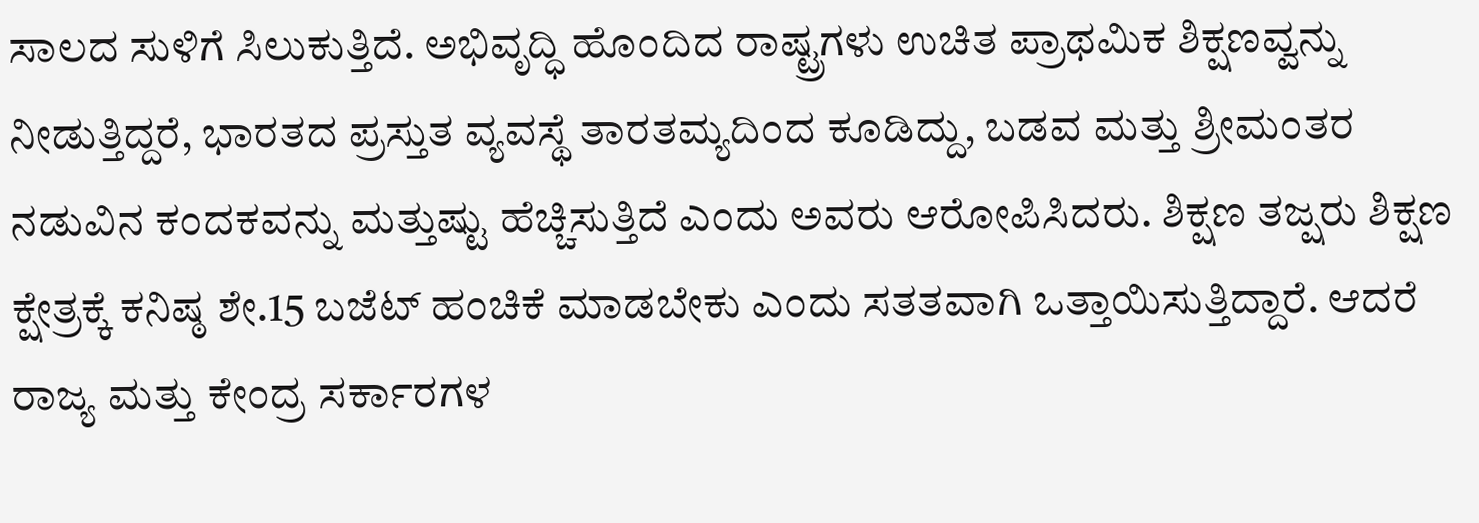ಸಾಲದ ಸುಳಿಗೆ ಸಿಲುಕುತ್ತಿದೆ. ಅಭಿವೃದ್ಧಿ ಹೊಂದಿದ ರಾಷ್ಟ್ರಗಳು ಉಚಿತ ಪ್ರಾಥಮಿಕ ಶಿಕ್ಷಣವ್ವನ್ನು ನೀಡುತ್ತಿದ್ದರೆ, ಭಾರತದ ಪ್ರಸ್ತುತ ವ್ಯವಸ್ಥೆ ತಾರತಮ್ಯದಿಂದ ಕೂಡಿದ್ದು, ಬಡವ ಮತ್ತು ಶ್ರೀಮಂತರ ನಡುವಿನ ಕಂದಕವನ್ನು ಮತ್ತುಷ್ಟು ಹೆಚ್ಚಿಸುತ್ತಿದೆ ಎಂದು ಅವರು ಆರೋಪಿಸಿದರು. ಶಿಕ್ಷಣ ತಜ್ಷರು ಶಿಕ್ಷಣ ಕ್ಷೇತ್ರಕ್ಕೆ ಕನಿಷ್ಠ ಶೇ.15 ಬಜೆಟ್ ಹಂಚಿಕೆ ಮಾಡಬೇಕು ಎಂದು ಸತತವಾಗಿ ಒತ್ತಾಯಿಸುತ್ತಿದ್ದಾರೆ. ಆದರೆ ರಾಜ್ಯ ಮತ್ತು ಕೇಂದ್ರ ಸರ್ಕಾರಗಳ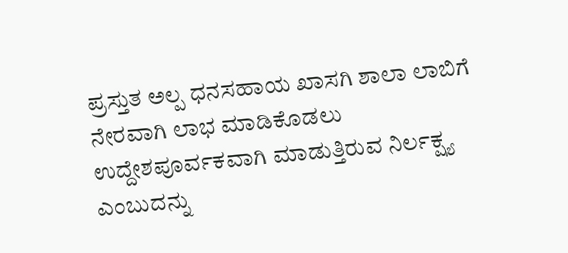ಪ್ರಸ್ತುತ ಅಲ್ಪ ಧನಸಹಾಯ ಖಾಸಗಿ ಶಾಲಾ ಲಾಬಿಗೆ ನೇರವಾಗಿ ಲಾಭ ಮಾಡಿಕೊಡಲು ಉದ್ದೇಶಪೂರ್ವಕವಾಗಿ ಮಾಡುತ್ತಿರುವ ನಿರ್ಲಕ್ಷ್ಯ ಎಂಬುದನ್ನು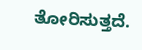ತೋರಿಸುತ್ತದೆ.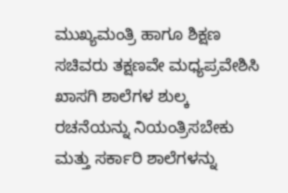ಮುಖ್ಯಮಂತ್ರಿ ಹಾಗೂ ಶಿಕ್ಷಣ ಸಚಿವರು ತಕ್ಷಣವೇ ಮಧ್ಯಪ್ರವೇಶಿಸಿ ಖಾಸಗಿ ಶಾಲೆಗಳ ಶುಲ್ಕ ರಚನೆಯನ್ನು ನಿಯಂತ್ರಿಸಬೇಕು ಮತ್ತು ಸರ್ಕಾರಿ ಶಾಲೆಗಳನ್ನು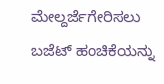ಮೇಲ್ದರ್ಜೆಗೇರಿಸಲು ಬಜೆಟ್ ಹಂಚಿಕೆಯನ್ನು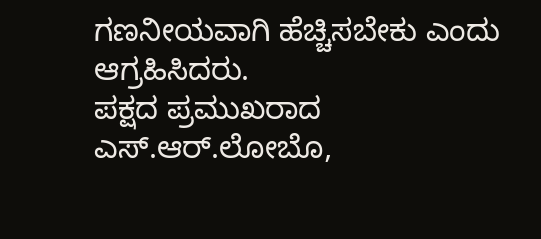ಗಣನೀಯವಾಗಿ ಹೆಚ್ಚಿಸಬೇಕು ಎಂದು ಆಗ್ರಹಿಸಿದರು.
ಪಕ್ಷದ ಪ್ರಮುಖರಾದ ಎಸ್.ಆರ್.ಲೋಬೊ,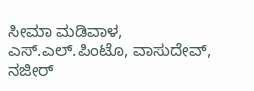ಸೀಮಾ ಮಡಿವಾಳ, ಎಸ್.ಎಲ್.ಪಿಂಟೊ, ವಾಸುದೇವ್, ನಜೀರ್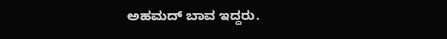ಅಹಮದ್ ಬಾವ ಇದ್ದರು.